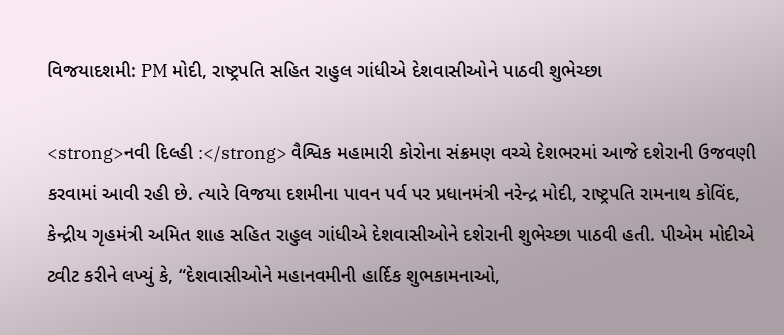વિજયાદશમી: PM મોદી, રાષ્ટ્રપતિ સહિત રાહુલ ગાંધીએ દેશવાસીઓને પાઠવી શુભેચ્છા

<strong>નવી દિલ્હી :</strong> વૈશ્વિક મહામારી કોરોના સંક્રમણ વચ્ચે દેશભરમાં આજે દશેરાની ઉજવણી કરવામાં આવી રહી છે. ત્યારે વિજયા દશમીના પાવન પર્વ પર પ્રધાનમંત્રી નરેન્દ્ર મોદી, રાષ્ટ્રપતિ રામનાથ કોવિંદ, કેન્દ્રીય ગૃહમંત્રી અમિત શાહ સહિત રાહુલ ગાંધીએ દેશવાસીઓને દશેરાની શુભેચ્છા પાઠવી હતી. પીએમ મોદીએ ટ્વીટ કરીને લખ્યું કે, “દેશવાસીઓને મહાનવમીની હાર્દિક શુભકામનાઓ,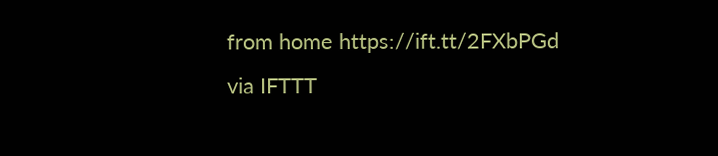from home https://ift.tt/2FXbPGd
via IFTTT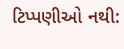ટિપ્પણીઓ નથી: